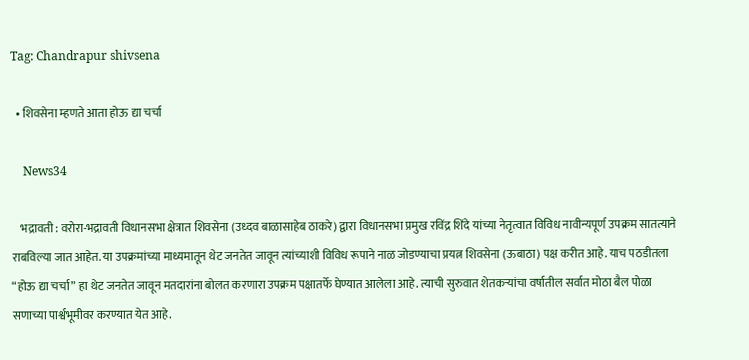Tag: Chandrapur shivsena

  • शिवसेना म्हणते आता होऊ द्या चर्चा

    News34

    भद्रावती : वरोरा-भद्रावती विधानसभा क्षेत्रात शिवसेना (उध्दव बाळासाहेब ठाकरे) द्वारा विधानसभा प्रमुख रविंद्र शिंदे यांच्या नेतृत्वात विविध नावीन्यपूर्ण उपक्रम सातत्याने राबविल्या जात आहेत. या उपक्रमांच्या माध्यमातून थेट जनतेत जावून त्यांच्याशी विविध रूपाने नाळ जोडण्याचा प्रयत्न शिवसेना (ऊबाठा) पक्ष करीत आहे. याच पठडीतला “होऊ द्या चर्चा” हा थेट जनतेत जावून मतदारांना बोलत करणारा उपक्रम पक्षातर्फे घेण्यात आलेला आहे. त्याची सुरुवात शेतकऱ्यांचा वर्षातील सर्वात मोठा बैल पोळा सणाच्या पार्श्वभूमीवर करण्यात येत आहे.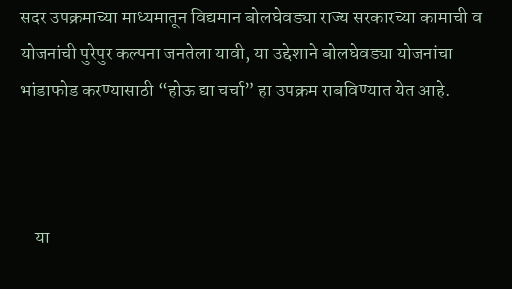सदर उपक्रमाच्या माध्यमातून विद्यमान बोलघेवड्या राज्य सरकारच्या कामाची व योजनांची पुरेपुर कल्पना जनतेला यावी, या उद्देशाने बोलघेवड्या योजनांचा भांडाफोड करण्यासाठी “होऊ द्या चर्चा” हा उपक्रम राबविण्यात येत आहे.



    या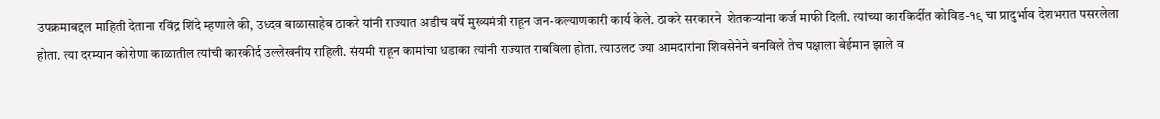उपक्रमाबद्दल माहिती देताना रविंद्र शिंदे म्हणाले की, उध्दव बाळासाहेब ठाकरे यांनी राज्यात अडीच वर्षे मुख्यमंत्री राहून जन-कल्याणकारी कार्य केले. ठाकरे सरकारने  शेतकऱ्यांना कर्ज माफी दिली. त्यांच्या कारकिर्दीत कोविड-१९ चा प्रादुर्भाव देशभरात पसरलेला होता. त्या दरम्यान कोरोणा काळातील त्यांची कारकीर्द उल्लेखनीय राहिली. संयमी राहून कामांचा धडाका त्यांनी राज्यात राबविला होता. त्याउलट ज्या आमदारांना शिवसेनेने बनविले तेच पक्षाला बेईमान झाले व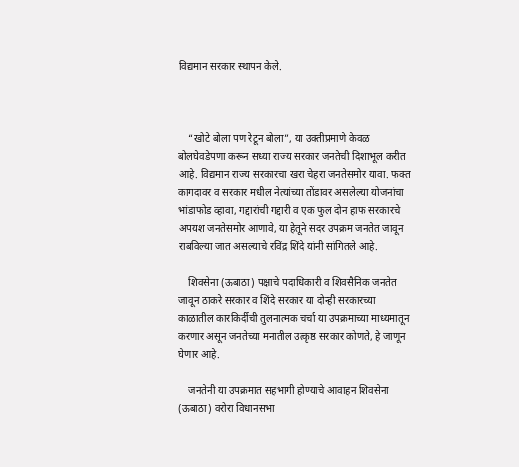विद्यमान सरकार स्थापन केले.



    “खोटे बोला पण रेटून बोला”, या उक्तीप्रमाणे केवळ बोलघेवडेपणा करून सध्या राज्य सरकार जनतेची दिशाभूल करीत आहे. विद्यमान राज्य सरकारचा खरा चेहरा जनतेसमोर यावा. फक्त कागदावर व सरकार मधील नेत्यांच्या तोंडावर असलेल्या योजनांचा भांडाफोड व्हावा, गद्दारांची गद्दारी व एक फुल दोन हाफ सरकारचे अपयश जनतेसमोर आणावे, या हेतूने सदर उपक्रम जनतेत जावून राबविल्या जात असल्याचे रविंद्र शिंदे यांनी सांगितले आहे.

    शिवसेना (ऊबाठा) पक्षाचे पदाधिकारी व शिवसैनिक जनतेत जावून ठाकरे सरकार व शिंदे सरकार या दोन्ही सरकारच्या काळातील कारकिर्दीची तुलनात्मक चर्चा या उपक्रमाच्या माध्यमातून करणार असून जनतेच्या मनातील उत्कृष्ठ सरकार कोणते, हे जाणून घेणार आहे.

    जनतेनी या उपक्रमात सहभागी होण्याचे आवाहन शिवसेना (ऊबाठा) वरोरा विधानसभा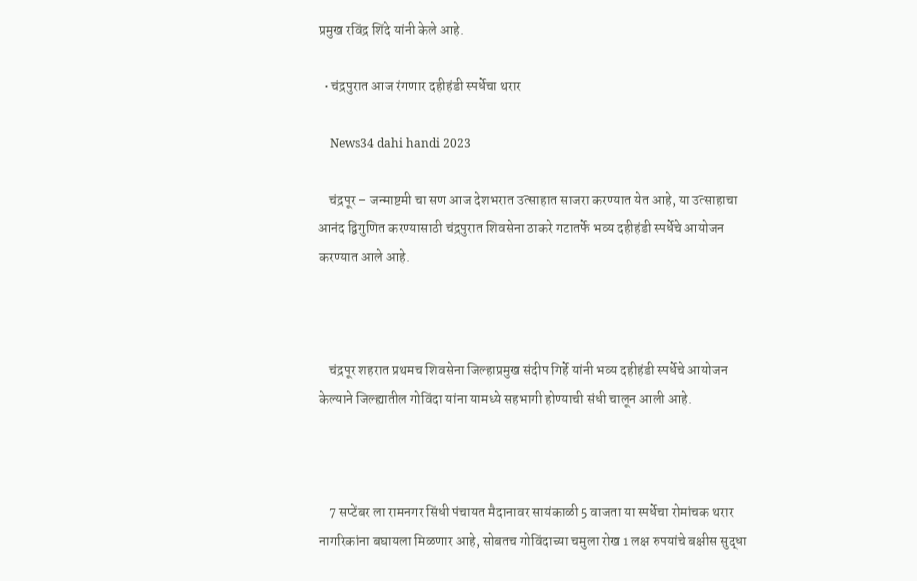प्रमुख रविंद्र शिंदे यांनी केले आहे.

  • चंद्रपुरात आज रंगणार दहीहंडी स्पर्धेचा थरार

    News34 dahi handi 2023

    चंद्रपूर – जन्माष्टमी चा सण आज देशभरात उत्साहात साजरा करण्यात येत आहे, या उत्साहाचा आनंद द्विगुणित करण्यासाठी चंद्रपुरात शिवसेना ठाकरे गटातर्फे भव्य दहीहंडी स्पर्धेचे आयोजन करण्यात आले आहे.



    चंद्रपूर शहरात प्रथमच शिवसेना जिल्हाप्रमुख संदीप गिर्हे यांनी भव्य दहीहंडी स्पर्धेचे आयोजन केल्याने जिल्ह्यातील गोविंदा यांना यामध्ये सहभागी होण्याची संधी चालून आली आहे.



    7 सप्टेंबर ला रामनगर सिंधी पंचायत मैदानावर सायंकाळी 5 वाजता या स्पर्धेचा रोमांचक थरार नागरिकांना बघायला मिळणार आहे, सोबतच गोविंदाच्या चमुला रोख 1 लक्ष रुपयांचे बक्षीस सुद्धा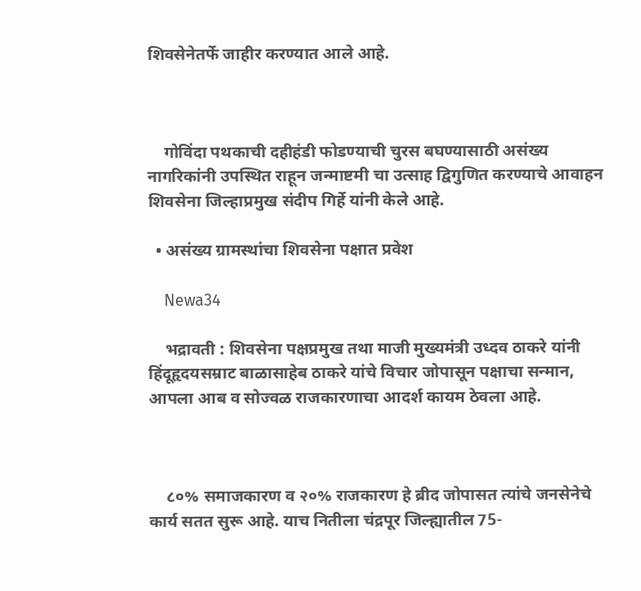शिवसेनेतर्फे जाहीर करण्यात आले आहे.



    गोविंदा पथकाची दहीहंडी फोडण्याची चुरस बघण्यासाठी असंख्य नागरिकांनी उपस्थित राहून जन्माष्टमी चा उत्साह द्विगुणित करण्याचे आवाहन शिवसेना जिल्हाप्रमुख संदीप गिर्हे यांनी केले आहे.

  • असंख्य ग्रामस्थांचा शिवसेना पक्षात प्रवेश

    Newa34

    भद्रावती : शिवसेना पक्षप्रमुख तथा माजी मुख्यमंत्री उध्दव ठाकरे यांनी हिंदूहृदयसम्राट बाळासाहेब ठाकरे यांचे विचार जोपासून पक्षाचा सन्मान, आपला आब व सोज्वळ राजकारणाचा आदर्श कायम ठेवला आहे.



    ८०% समाजकारण व २०% राजकारण हे ब्रीद जोपासत त्यांचे जनसेनेचे कार्य सतत सुरू आहे. याच नितीला चंद्रपूर जिल्ह्यातील 75-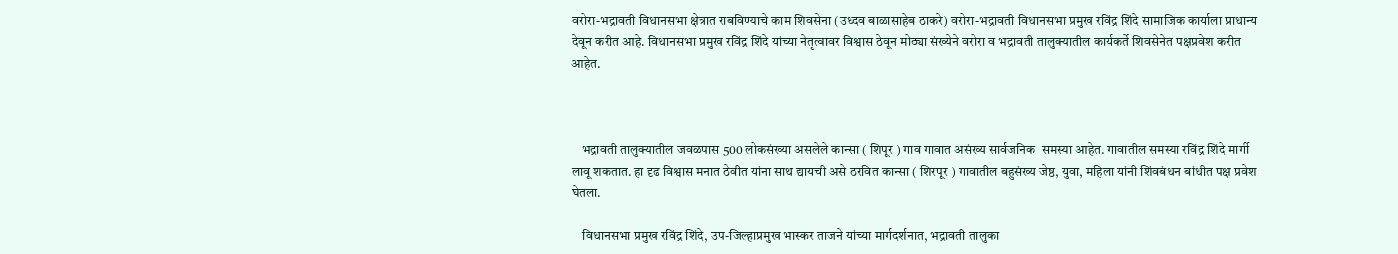वरोरा-भद्रावती विधानसभा क्षेत्रात राबविण्याचे काम शिवसेना (उध्दव बाळासाहेब ठाकरे) वरोरा-भद्रावती विधानसभा प्रमुख रविंद्र शिंदे सामाजिक कार्याला प्राधान्य देवून करीत आहे. विधानसभा प्रमुख रविंद्र शिंदे यांच्या नेतृत्वावर विश्वास ठेवून मोठ्या संख्येने वरोरा व भद्रावती तालुक्यातील कार्यकर्ते शिवसेनेत पक्षप्रवेश करीत आहेत.



    भद्रावती तालुक्यातील जवळपास 500 लोकसंख्या असलेले कान्सा ( शिपूर ) गाव गावात असंख्य सार्वजनिक  समस्या आहेत. गावातील समस्या रविंद्र शिंदे मार्गी लावू शकतात. हा दृढ विश्वास मनात ठेवीत यांना साथ द्यायची असे ठरवित कान्सा ( शिरपूर ) गावातील बहुसंख्य जेष्ठ, युवा, महिला यांनी शिंवबंधन बांधीत पक्ष प्रवेश घेतला.

    विधानसभा प्रमुख रविंद्र शिंदे, उप-जिल्हाप्रमुख भास्कर ताजने यांच्या मार्गदर्शनात, भद्रावती तालुका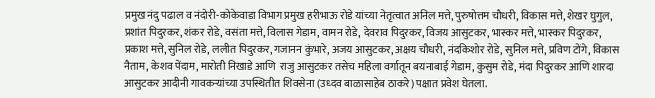प्रमुख नंदु पढाल व नंदोरी-कोकेवाडा विभाग प्रमुख हरीभाऊ रोडे यांच्या नेतृत्वात अनिल मत्ते, पुरुषोत्तम चौधरी, विकास मत्ते, शेखर घुगुल, प्रशांत पिदुरकर, शंकर रोडे, वसंता मत्ते, विलास गेडाम, वामन रोडे, देवराव पिदुरकर, विजय आसुटकर, भास्कर मत्ते, भास्कर पिदुरकर, प्रकाश मत्ते, सुनिल रोडे, ललीत पिदुरकर, गजानन कुंभारे, अजय आसुटकर, अक्षय चौधरी, नंदकिशोर रोडे, सुनिल मत्ते, प्रविण टोंगे, विकास नैताम, केशव पेंदाम, मारोती निखाडे आणि  राजु आसुटकर तसेच महिला वर्गातून बयनाबाई गेडाम, कुसुम रोडे, मंदा पिदुरकर आणि शारदा आसुटकर आदीनी गावकऱ्यांच्या उपस्थितीत शिवसेना (उध्दव बाळासाहेब ठाकरे) पक्षात प्रवेश घेतला.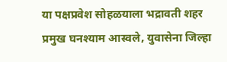या पक्षप्रवेश सोहळयाला भद्रावती शहर प्रमुख घनश्याम आस्वले, युवासेना जिल्हा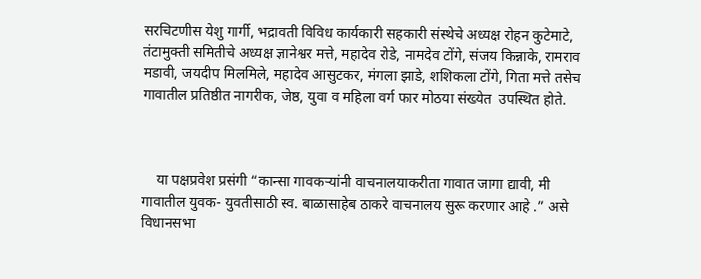सरचिटणीस येशु गार्गी, भद्रावती विविध कार्यकारी सहकारी संस्थेचे अध्यक्ष रोहन कुटेमाटे, तंटामुक्ती समितीचे अध्यक्ष ज्ञानेश्वर मत्ते, महादेव रोडे, नामदेव टोंगे, संजय किन्नाके, रामराव मडावी, जयदीप मिलमिले, महादेव आसुटकर, मंगला झाडे, शशिकला टोंगे, गिता मत्ते तसेच गावातील प्रतिष्ठीत नागरीक, जेष्ठ, युवा व महिला वर्ग फार मोठया संख्येत  उपस्थित होते.



    या पक्षप्रवेश प्रसंगी “कान्सा गावकऱ्यांनी वाचनालयाकरीता गावात जागा द्यावी, मी गावातील युवक- युवतीसाठी स्व. बाळासाहेब ठाकरे वाचनालय सुरू करणार आहे .” असे विधानसभा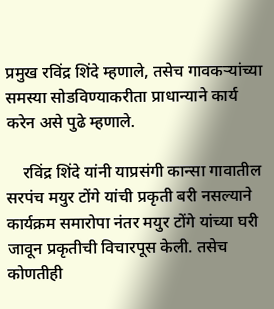प्रमुख रविंद्र शिंदे म्हणाले, तसेच गावकऱ्यांच्या समस्या सोडविण्याकरीता प्राधान्याने कार्य करेन असे पुढे म्हणाले.

    रविंद्र शिंदे यांनी याप्रसंगी कान्सा गावातील सरपंच मयुर टोंगे यांची प्रकृती बरी नसल्याने कार्यक्रम समारोपा नंतर मयुर टोंगे यांच्या घरी जावून प्रकृतीची विचारपूस केली. तसेच कोणतीही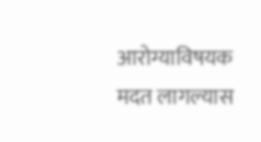आरोग्याविषयक मदत लागल्यास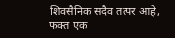शिवसैनिक सदैव तत्पर आहे, फक्त एक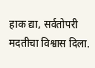हाक द्या, सर्वतोपरी मदतीचा विश्वास दिला.